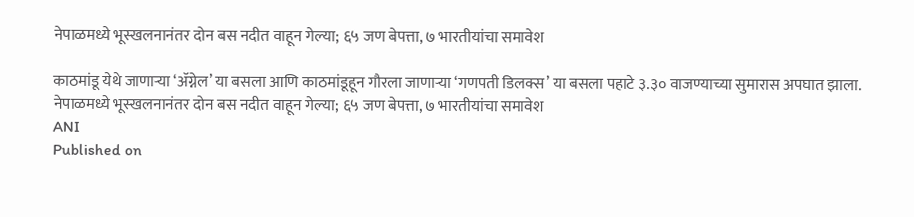नेपाळमध्ये भूस्खलनानंतर दोन बस नदीत वाहून गेल्या; ६५ जण बेपत्ता, ७ भारतीयांचा समावेश

काठमांडू येथे जाणाऱ्या ‘ॲग्नेल’ या बसला आणि काठमांडूहून गौरला जाणाऱ्या ‘गणपती डिलक्स’ या बसला पहाटे ३.३० वाजण्याच्या सुमारास अपघात झाला.
नेपाळमध्ये भूस्खलनानंतर दोन बस नदीत वाहून गेल्या; ६५ जण बेपत्ता, ७ भारतीयांचा समावेश
ANI
Published on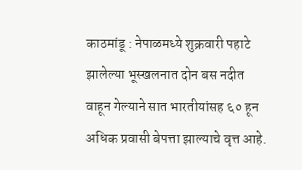काठमांडू : नेपाळमध्ये शुक्रवारी पहाटे झालेल्या भूस्खलनात दोन बस नदीत वाहून गेल्याने सात भारतीयांसह ६० हून अधिक प्रवासी बेपत्ता झाल्याचे वृत्त आहे.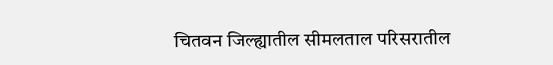चितवन जिल्ह्यातील सीमलताल परिसरातील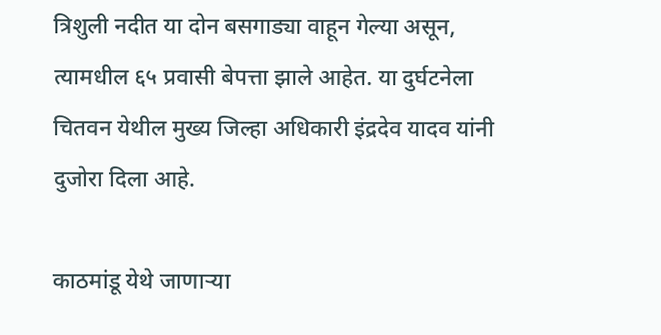त्रिशुली नदीत या दोन बसगाड्या वाहून गेल्या असून, त्यामधील ६५ प्रवासी बेपत्ता झाले आहेत. या दुर्घटनेला चितवन येथील मुख्य जिल्हा अधिकारी इंद्रदेव यादव यांनी दुजोरा दिला आहे.

काठमांडू येथे जाणाऱ्या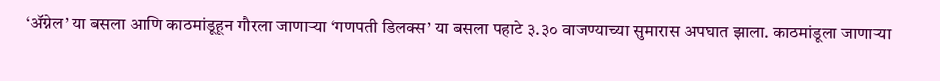‘ॲग्नेल’ या बसला आणि काठमांडूहून गौरला जाणाऱ्या ‘गणपती डिलक्स’ या बसला पहाटे ३.३० वाजण्याच्या सुमारास अपघात झाला. काठमांडूला जाणाऱ्या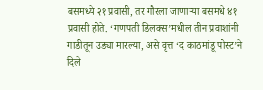बसमध्ये २१ प्रवासी, तर गौरला जाणाऱ्या बसमधे ४१ प्रवासी होते. ‘गणपती डिलक्स’मधील तीन प्रवाशांनी गाडीतून उड्या मारल्या, असे वृत्त ‘द काठमांडू पोस्ट’ने दिले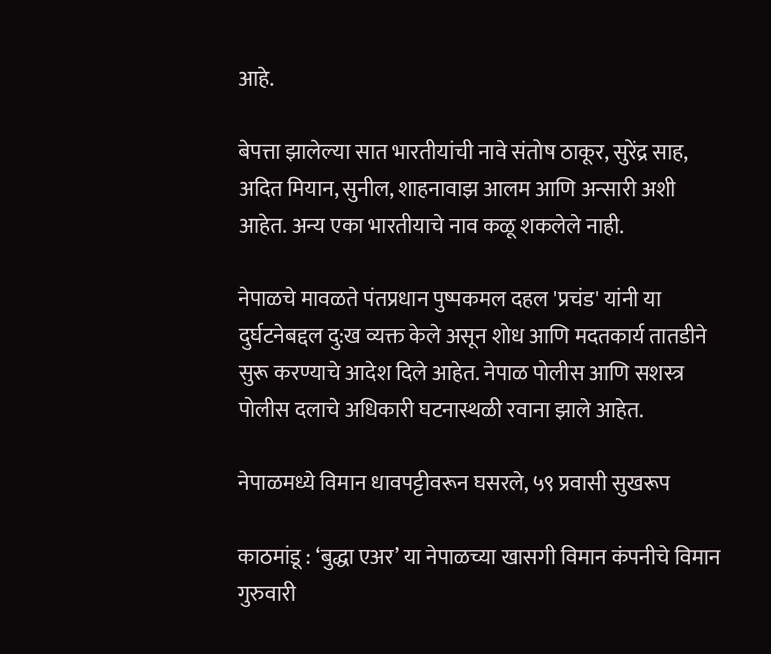आहे.

बेपत्ता झालेल्या सात भारतीयांची नावे संतोष ठाकूर, सुरेंद्र साह, अदित मियान, सुनील, शाहनावाझ आलम आणि अन्सारी अशी आहेत. अन्य एका भारतीयाचे नाव कळू शकलेले नाही.

नेपाळचे मावळते पंतप्रधान पुष्पकमल दहल 'प्रचंड' यांनी या दुर्घटनेबद्दल दु:ख व्यक्त केले असून शोध आणि मदतकार्य तातडीने सुरू करण्याचे आदेश दिले आहेत. नेपाळ पोलीस आणि सशस्त्र पोलीस दलाचे अधिकारी घटनास्थळी रवाना झाले आहेत.

नेपाळमध्ये विमान धावपट्टीवरून घसरले, ५९ प्रवासी सुखरूप

काठमांडू : ‘बुद्धा एअर’ या नेपाळच्या खासगी विमान कंपनीचे विमान गुरुवारी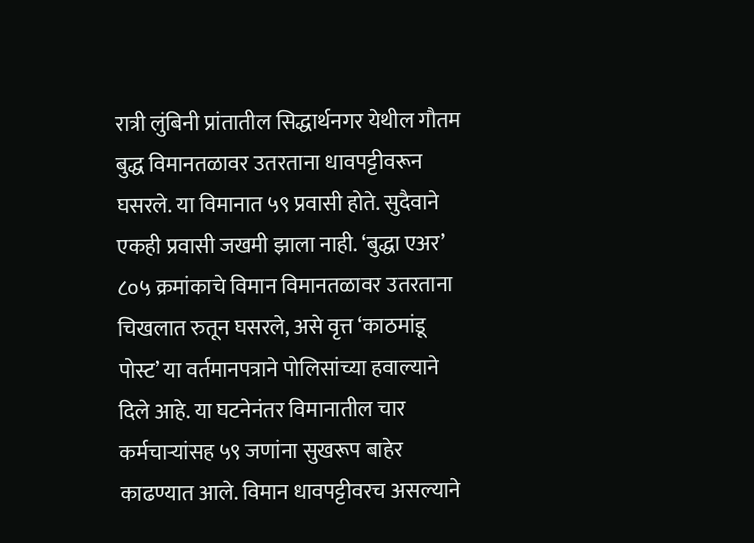रात्री लुंबिनी प्रांतातील सिद्धार्थनगर येथील गौतम बुद्ध विमानतळावर उतरताना धावपट्टीवरून घसरले. या विमानात ५९ प्रवासी होते. सुदैवाने एकही प्रवासी जखमी झाला नाही. ‘बुद्धा एअर’ ८०५ क्रमांकाचे विमान विमानतळावर उतरताना चिखलात रुतून घसरले, असे वृत्त ‘काठमांडू पोस्ट’ या वर्तमानपत्राने पोलिसांच्या हवाल्याने दिले आहे. या घटनेनंतर विमानातील चार कर्मचाऱ्यांसह ५९ जणांना सुखरूप बाहेर काढण्यात आले. विमान धावपट्टीवरच असल्याने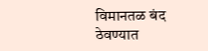विमानतळ बंद ठेवण्यात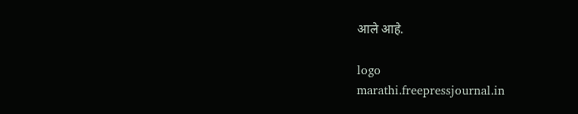आले आहे.

logo
marathi.freepressjournal.in